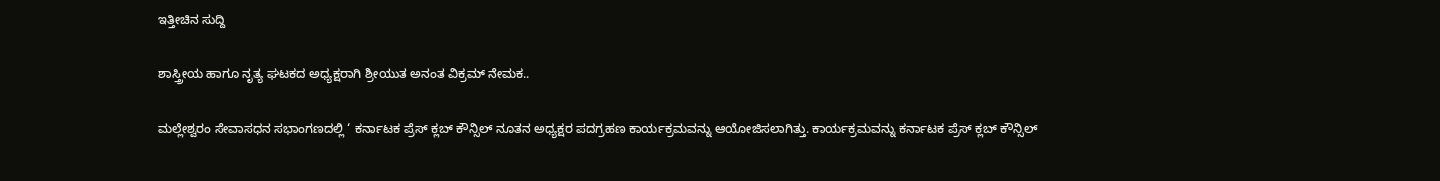ಇತ್ತೀಚಿನ ಸುದ್ದಿ

ಶಾಸ್ತ್ರೀಯ ಹಾಗೂ ನೃತ್ಯ ಘಟಕದ ಅಧ್ಯಕ್ಷರಾಗಿ ಶ್ರೀಯುತ ಅನಂತ ವಿಕ್ರಮ್ ನೇಮಕ..

ಮಲ್ಲೇಶ್ವರಂ ಸೇವಾಸಧನ ಸಭಾಂಗಣದಲ್ಲಿ ‘ ಕರ್ನಾಟಕ ಪ್ರೆಸ್ ಕ್ಲಬ್ ಕೌನ್ಸಿಲ್ ನೂತನ ಅಧ್ಯಕ್ಷರ ಪದಗ್ರಹಣ ಕಾರ್ಯಕ್ರಮವನ್ನು ಆಯೋಜಿಸಲಾಗಿತ್ತು. ಕಾರ್ಯಕ್ರಮವನ್ನು ಕರ್ನಾಟಕ ಪ್ರೆಸ್ ಕ್ಲಬ್ ಕೌನ್ಸಿಲ್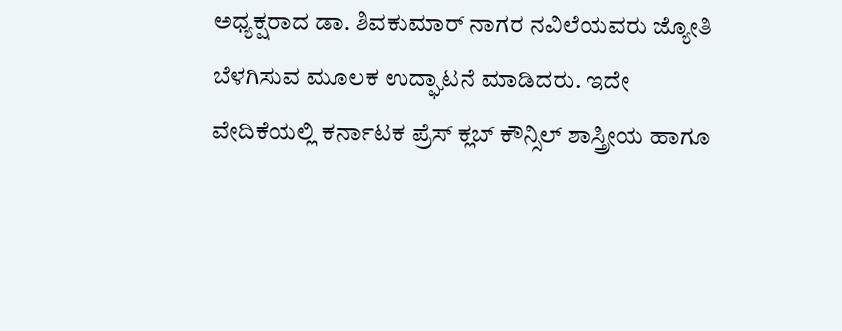ಅಧ್ಯಕ್ಷರಾದ ಡಾ. ಶಿವಕುಮಾರ್ ನಾಗರ ನವಿಲೆಯವರು ಜ್ಯೋತಿ ಬೆಳಗಿಸುವ ಮೂಲಕ ಉದ್ಘಾಟನೆ ಮಾಡಿದರು. ಇದೇ ವೇದಿಕೆಯಲ್ಲಿ ಕರ್ನಾಟಕ ಪ್ರೆಸ್ ಕ್ಲಬ್ ಕೌನ್ಸಿಲ್ ಶಾಸ್ತ್ರೀಯ ಹಾಗೂ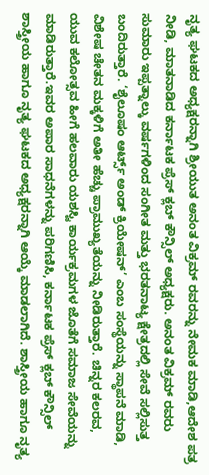ನೃತ್ಯ ಘಟಕದ ಅಧ್ಯಕ್ಷರನ್ನಾಗಿ ಶ್ರೀಯುತ ಅನಂತ ವಿಕ್ರಮ್ ರವರನ್ನು ನೇಮಕ ಮಾಡಿ,ಆದೇಶ ಪತ್ರ ನೀಡಿ, ಮಾತನಾಡಿದ ಕರ್ನಾಟಕ ಪ್ರೆಸ್ ಕ್ಲಬ್ ಕೌನ್ಸಿಲ್ ಅಧ್ಯಕ್ಷರು. ಅನಂತ ವಿಕ್ರಮ್ ರವರು ಸುಮಾರು ಇಪ್ಪತ್ನಾಲ್ಕು ವರ್ಷಗಳಿಂದ ಸಂಗೀತ ಮತ್ತು ಭರತನಾಟ್ಯ ಕ್ಷೇತ್ರದಲ್ಲಿ ಸೇವೆ ಸಲ್ಲಿಸುತ್ತ ಬಂದಿರುತ್ತಾರೆ. ‘ಶೈಲೂಷಂ ಆರ್ಟ್ಸ್ ಅಂಡ್ ಕ್ರಿಯೇಷನ್’ ಎಂಬ ಸಂಸ್ಥೆಯನ್ನು ಸ್ಥಾಪನೆ ಮಾಡಿ, ವಿಶೇಷ ಚೇತನ ಮಕ್ಕಳಿಗೆ ಅತೀ ಹೆಚ್ಚು ಪ್ರಾಮುಖ್ಯತೆಯನ್ನು ನೀಡಿರುತ್ತಾರೆ. ಚಿನ್ನರ ಕಲರವ, ಯುವ ಕಲೋತ್ಸವ ಹೀಗೆ ಹಲವಾರು ಯಶಸ್ವಿ ಕಾರ್ಯಕ್ರಮಗಳ ಜೊತೆಗೆ ಸಮಾಜ ಸೇವೆಯನ್ನು ಮಾಡಿರುತ್ತಾರೆ.ಇವರ ಅಪಾರ ಸಾಧನೆಗಳನ್ನು ಪರಿಗಣಿಸಿ, ಕರ್ನಾಟಕ ಪ್ರೆಸ್ ಕ್ಲಬ್ ಕೌನ್ಸಿಲ್ ಶಾಸ್ತ್ರೀಯ ಹಾಗೂ ನೃತ್ಯ ಘಟಕದ ಅಧ್ಯಕ್ಷರನ್ನಾಗಿ ಆಯ್ಕೆ ಮಾಡಲಾಗಿದೆ. ಶಾಸ್ತ್ರೀಯ ಹಾಗೂ ನೃತ್ಯ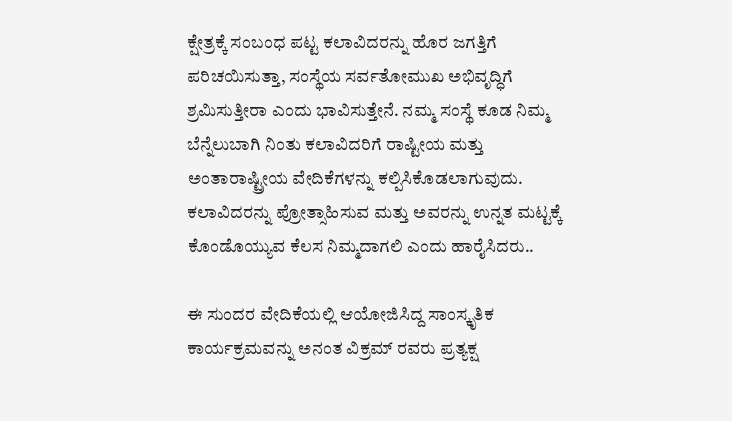ಕ್ಷೇತ್ರಕ್ಕೆ ಸಂಬಂಧ ಪಟ್ಟ ಕಲಾವಿದರನ್ನು ಹೊರ ಜಗತ್ತಿಗೆ ಪರಿಚಯಿಸುತ್ತಾ, ಸಂಸ್ಥೆಯ ಸರ್ವತೋಮುಖ ಅಭಿವೃದ್ಧಿಗೆ ಶ್ರಮಿಸುತ್ತೀರಾ ಎಂದು ಭಾವಿಸುತ್ತೇನೆ. ನಮ್ಮ ಸಂಸ್ಥೆ ಕೂಡ ನಿಮ್ಮ ಬೆನ್ನೆಲುಬಾಗಿ ನಿಂತು ಕಲಾವಿದರಿಗೆ ರಾಷ್ಟೀಯ ಮತ್ತು ಅಂತಾರಾಷ್ಟ್ರೀಯ ವೇದಿಕೆಗಳನ್ನು ಕಲ್ಪಿಸಿಕೊಡಲಾಗುವುದು. ಕಲಾವಿದರನ್ನು ಪ್ರೋತ್ಸಾಹಿಸುವ ಮತ್ತು ಅವರನ್ನು ಉನ್ನತ ಮಟ್ಟಕ್ಕೆ ಕೊಂಡೊಯ್ಯುವ ಕೆಲಸ ನಿಮ್ಮದಾಗಲಿ ಎಂದು ಹಾರೈಸಿದರು..

ಈ ಸುಂದರ ವೇದಿಕೆಯಲ್ಲಿ ಆಯೋಜಿಸಿದ್ದ ಸಾಂಸ್ಕೃತಿಕ ಕಾರ್ಯಕ್ರಮವನ್ನು ಅನಂತ ವಿಕ್ರಮ್ ರವರು ಪ್ರತ್ಯಕ್ಷ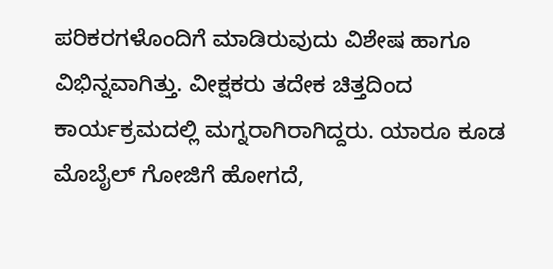ಪರಿಕರಗಳೊಂದಿಗೆ ಮಾಡಿರುವುದು ವಿಶೇಷ ಹಾಗೂ ವಿಭಿನ್ನವಾಗಿತ್ತು. ವೀಕ್ಷಕರು ತದೇಕ ಚಿತ್ತದಿಂದ ಕಾರ್ಯಕ್ರಮದಲ್ಲಿ ಮಗ್ನರಾಗಿರಾಗಿದ್ದರು. ಯಾರೂ ಕೂಡ ಮೊಬೈಲ್ ಗೋಜಿಗೆ ಹೋಗದೆ,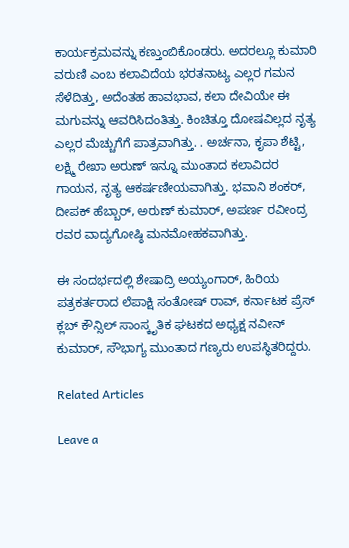ಕಾರ್ಯಕ್ರಮವನ್ನು ಕಣ್ತುಂಬಿಕೊಂಡರು. ಅದರಲ್ಲೂ ಕುಮಾರಿ ವರುಣಿ ಎಂಬ ಕಲಾವಿದೆಯ ಭರತನಾಟ್ಯ ಎಲ್ಲರ ಗಮನ ಸೆಳೆದಿತ್ತು, ಅದೆಂತಹ ಹಾವಭಾವ, ಕಲಾ ದೇವಿಯೇ ಈ ಮಗುವನ್ನು ಆವರಿಸಿದಂತಿತ್ತು. ಕಿಂಚಿತ್ತೂ ದೋಷವಿಲ್ಲದ ನೃತ್ಯ ಎಲ್ಲರ ಮೆಚ್ಚುಗೆಗೆ ಪಾತ್ರವಾಗಿತ್ತು. . ಅರ್ಚನಾ, ಕೃಪಾ ಶೆಟ್ಟಿ, ಲಕ್ಷ್ಮಿ ರೇಖಾ ಅರುಣ್ ಇನ್ನೂ ಮುಂತಾದ ಕಲಾವಿದರ ಗಾಯನ, ನೃತ್ಯ ಆಕರ್ಷಣೀಯವಾಗಿತ್ತು. ಭವಾನಿ ಶಂಕರ್, ದೀಪಕ್ ಹೆಬ್ಬಾರ್, ಅರುಣ್ ಕುಮಾರ್, ಅಪರ್ಣ ರವೀಂದ್ರ ರವರ ವಾದ್ಯಗೋಷ್ಠಿ ಮನಮೋಹಕವಾಗಿತ್ತು.

ಈ ಸಂದರ್ಭದಲ್ಲಿ ಶೇಷಾದ್ರಿ ಅಯ್ಯಂಗಾರ್, ಹಿರಿಯ ಪತ್ರಕರ್ತರಾದ ಲೆಪಾಕ್ಷಿ ಸಂತೋಷ್ ರಾವ್, ಕರ್ನಾಟಕ ಪ್ರೆಸ್ ಕ್ಲಬ್ ಕೌನ್ಸಿಲ್ ಸಾಂಸ್ಕೃತಿಕ ಘಟಕದ ಅಧ್ಯಕ್ಷ ನವೀನ್ ಕುಮಾರ್, ಸೌಭಾಗ್ಯ ಮುಂತಾದ ಗಣ್ಯರು ಉಪಸ್ಥಿತರಿದ್ದರು.

Related Articles

Leave a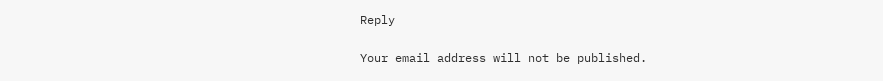Reply

Your email address will not be published.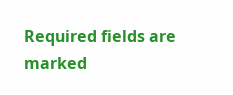Required fields are marked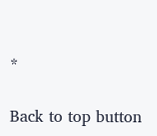*

Back to top button